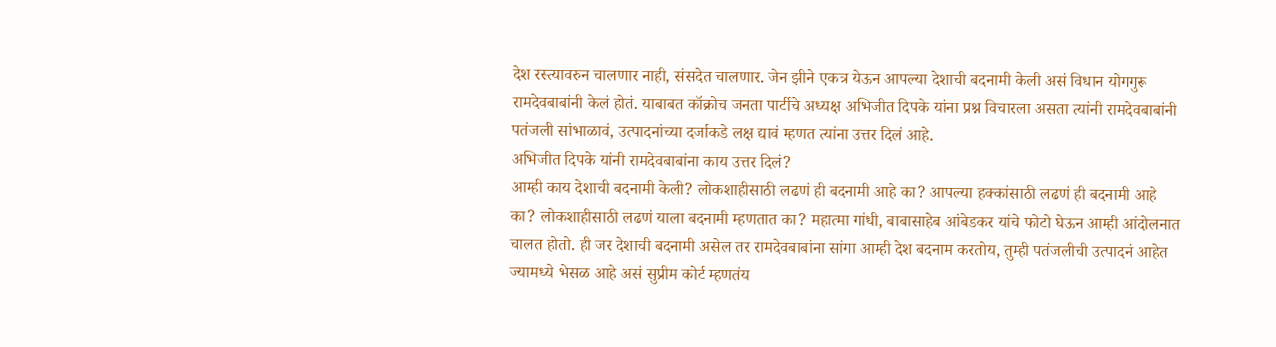देश रस्त्यावरुन चालणार नाही, संसदेत चालणार. जेन झीने एकत्र येऊन आपल्या देशाची बदनामी केली असं विधान योगगुरू रामदेवबाबांनी केलं होतं. याबाबत कॉक्रोच जनता पार्टीचे अध्यक्ष अभिजीत दिपके यांना प्रश्न विचारला असता त्यांनी रामदेवबाबांनी पतंजली सांभाळावं, उत्पादनांच्या दर्जाकडे लक्ष द्यावं म्हणत त्यांना उत्तर दिलं आहे.
अभिजीत दिपके यांनी रामदेवबाबांना काय उत्तर दिलं?
आम्ही काय देशाची बदनामी केली? लोकशाहीसाठी लढणं ही बदनामी आहे का? आपल्या हक्कांसाठी लढणं ही बदनामी आहे का? लोकशाहीसाठी लढणं याला बदनामी म्हणतात का? महात्मा गांधी, बाबासाहेब आंबेडकर यांचे फोटो घेऊन आम्ही आंदोलनात चालत होतो. ही जर देशाची बदनामी असेल तर रामदेवबाबांना सांगा आम्ही देश बदनाम करतोय, तुम्ही पतंजलीची उत्पादनं आहेत ज्यामध्ये भेसळ आहे असं सुप्रीम कोर्ट म्हणतंय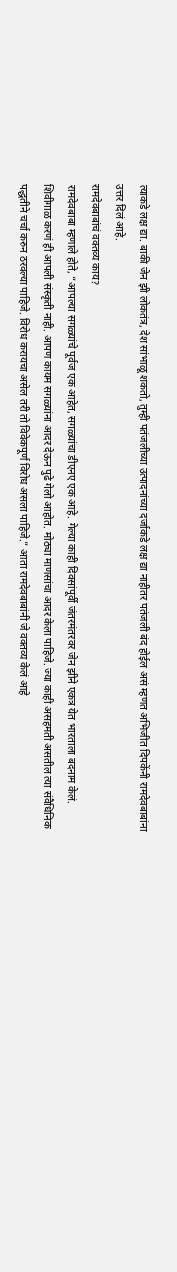त्याकडे लक्ष द्या. बाकी जेन झी लोकतंत्र, देश सांभाळू शकतो, तुम्ही पतंजलीच्या उत्पादनांच्या दर्जाकडे लक्ष द्या नाहीतर पतंजली बंद होईल असं म्हणत अभिजीत दिपकेंनी रामदेवबाबांना उत्तर दिलं आहे.
रामदेवबाबांचं वक्तव्य काय?
रामदेवबाबा म्हणाले होते, “आपल्या सगळ्यांचे पूर्वज एक आहेत, सगळ्यांचा डीएनए एक आहे. गेल्या काही दिवसांपूर्वी जंतरमंतरवर जेन झीने एकत्र येत भारताला बदनाम केलं. शिवीगाळ करणं ही आपली संस्कृती नाही. आपण कायम सगळ्यांना आदर देऊन पुढे गेलो आहोत. मोठ्या माणसांचा आदर केला पाहिजे. ज्या काही असहमती असतील त्या संवैधिनिक पद्धतीने चर्चा करुन ठरवल्या पाहिजे. विरोध करायचा असेल तरी तो विवेकपूर्ण विरोध असला पाहिजे.” आता रामदेवबाबांनी जे वक्तव्य केलं आहे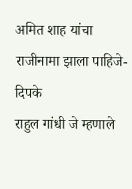अमित शाह यांचा राजीनामा झाला पाहिजे-दिपके
राहुल गांधी जे म्हणाले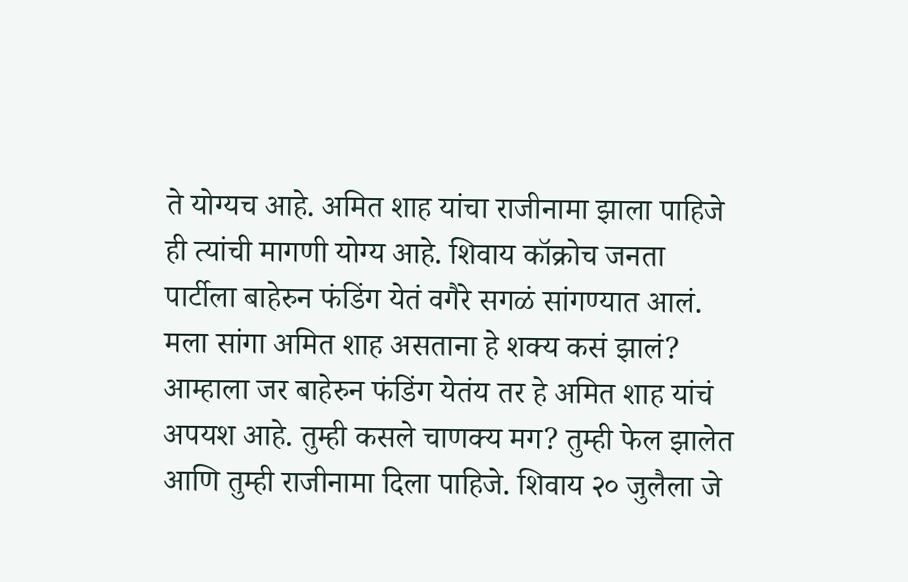ते योग्यच आहे. अमित शाह यांचा राजीनामा झाला पाहिजे ही त्यांची मागणी योग्य आहे. शिवाय कॉक्रोच जनता पार्टीला बाहेरुन फंडिंग येतं वगैरे सगळं सांगण्यात आलं. मला सांगा अमित शाह असताना हे शक्य कसं झालं? आम्हाला जर बाहेरुन फंडिंग येतंय तर हे अमित शाह यांचं अपयश आहे. तुम्ही कसले चाणक्य मग? तुम्ही फेल झालेत आणि तुम्ही राजीनामा दिला पाहिजे. शिवाय २० जुलैला जे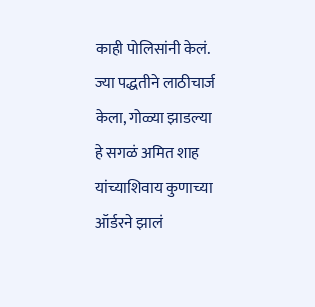काही पोलिसांनी केलं. ज्या पद्धतीने लाठीचार्ज केला, गोळ्या झाडल्या हे सगळं अमित शाह यांच्याशिवाय कुणाच्या ऑर्डरने झालं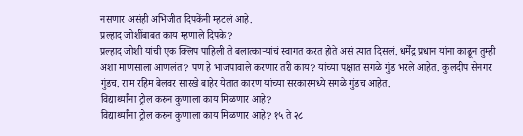नसणार असंही अभिजीत दिपकेंनी म्हटलं आहे.
प्रल्हाद जोशींबाबत काय म्हणाले दिपके?
प्रल्हाद जोशी यांची एक क्लिप पाहिली ते बलात्काऱ्यांचं स्वागत करत होते असं त्यात दिसलं. धर्मेंद्र प्रधान यांना काढून तुम्ही अशा माणसाला आणलंत? पण हे भाजपावाले करणार तरी काय? यांच्या पक्षात सगळे गुंड भरले आहेत. कुलदीप सेनगर गुंडच. राम रहिम बेलवर सारखे बाहेर येतात कारण यांच्या सरकारमध्ये सगळे गुंडच आहेत.
विद्यार्थ्यांना ट्रोल करुन कुणाला काय मिळणार आहे?
विद्यार्थ्यांना ट्रोल करुन कुणाला काय मिळणार आहे? १५ ते २८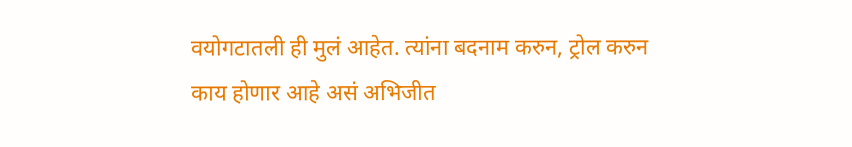वयोगटातली ही मुलं आहेत. त्यांना बदनाम करुन, ट्रोल करुन काय होणार आहे असं अभिजीत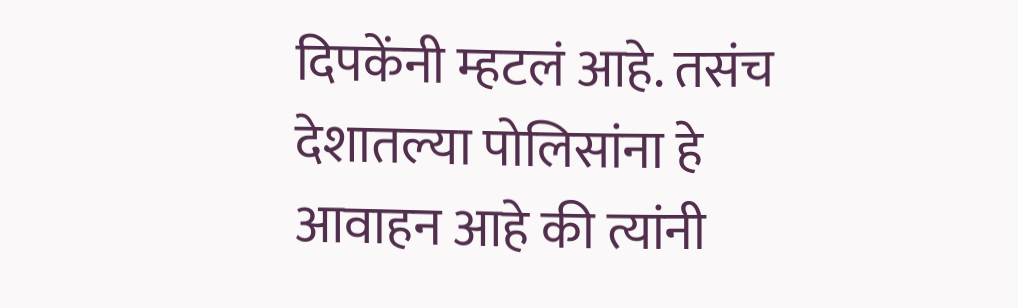दिपकेंनी म्हटलं आहे. तसंच देशातल्या पोलिसांना हे आवाहन आहे की त्यांनी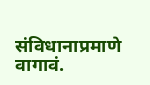संविधानाप्रमाणे वागावं.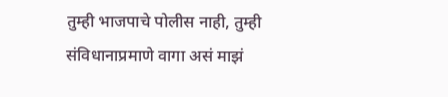तुम्ही भाजपाचे पोलीस नाही, तुम्ही संविधानाप्रमाणे वागा असं माझं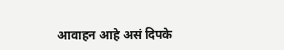आवाहन आहे असं दिपके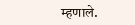म्हणाले.